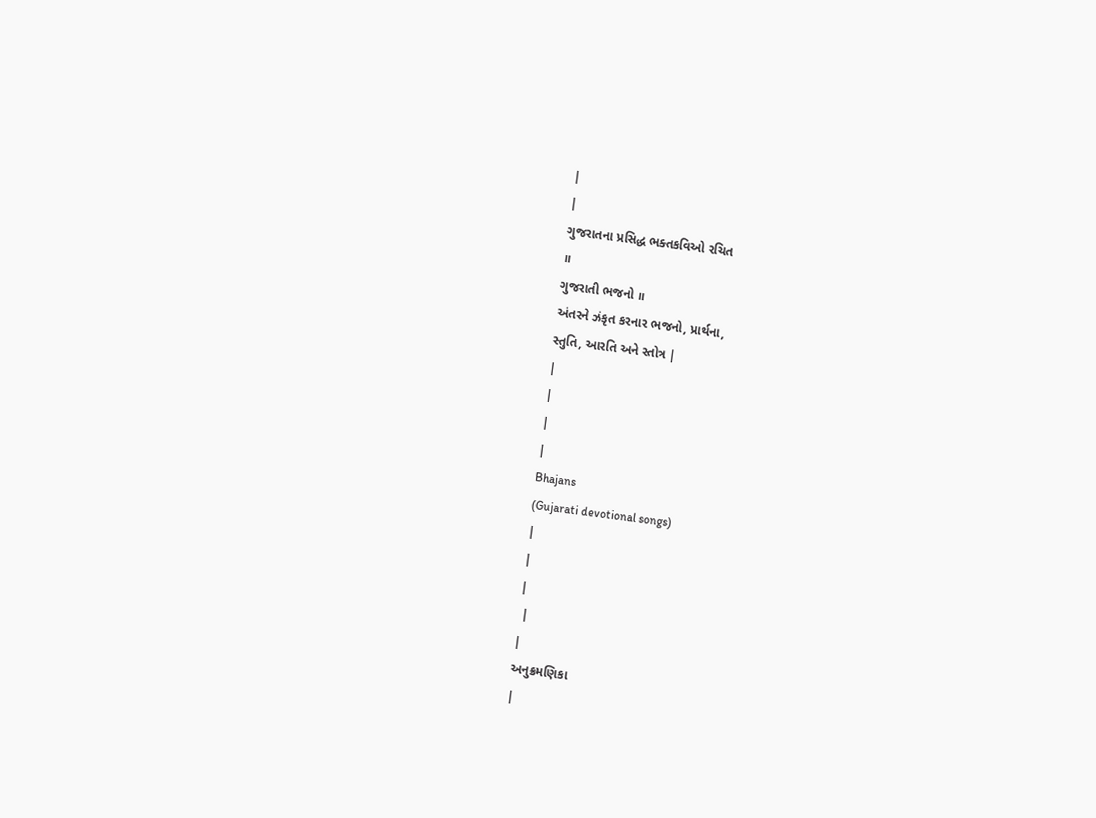|
|
ગુજરાતના પ્રસિદ્ધ ભક્તકવિઓ રચિત
॥
ગુજરાતી ભજનો ॥
અંતરને ઝંકૃત કરનાર ભજનો, પ્રાર્થના,
સ્તુતિ, આરતિ અને સ્તોત્ર |
|
|
|
|
Bhajans
(Gujarati devotional songs)
|
|
|
 |
|
અનુક્રમણિકા
|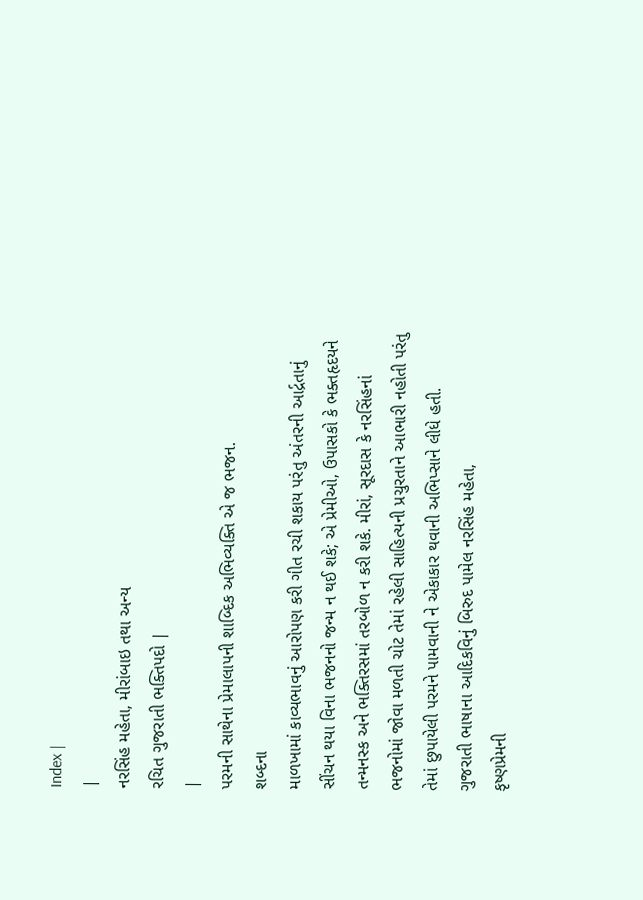Index |
|
નરસિંહ મહેતા, મીરાંબાઇ તથા અન્ય
રચિત ગુજરાતી ભક્તિપદો |
|
પરમની સાથેના પ્રેમાલાપની શાબ્દિક અભિવ્યક્તિ એ જ ભજન.
શબ્દના
માળખામાં કાવ્યભાવનું આરોપણ કરી ગીત રચી શકાય પરંતુ અંતરની આર્દ્રતાનું
સીંચન થયા વિના ભજનનો જન્મ ન થઈ શકે; એ પ્રેમીઓ, ઉપાસકો કે ભક્તહૃદયને
તન્મનસ્ક અને ભક્તિરસમાં તરબોળ ન કરી શકે. મીરાં, સૂરદાસ કે નરસિંહનાં
ભજનોમાં જોવા મળતી ચોટ તેમાં રહેલી સાહિત્યની પ્રચુરતાને આભારી નહોતી પરંતુ
તેમાં છુપાયેલી પરમને પામવાની ને એકાકાર થવાની અભિપ્સાને લીધે હતી.
ગુજરાતી ભાષાના આદિકવિનું બિરુદ પામેલ નરસિંહ મહેતા,
કૃષ્ણપ્રેમની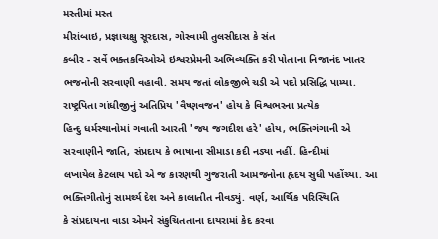મસ્તીમાં મસ્ત
મીરાંબાઇ, પ્રજ્ઞાચક્ષુ સૂરદાસ, ગોસ્વામી તુલસીદાસ કે સંત
કબીર - સર્વે ભક્તકવિઓએ ઇશ્વરપ્રેમની અભિવ્યક્તિ કરી પોતાના નિજાનંદ ખાતર
ભજનોની સરવાણી વહાવી. સમય જતાં લોકજીભે ચડી એ પદો પ્રસિદ્ધિ પામ્યા.
રાષ્ટ્રપિતા ગાંધીજીનું અતિપ્રિય 'વૈષ્ણવજન' હોય કે વિશ્વભરના પ્રત્યેક
હિન્દુ ધર્મસ્થાનોમાં ગવાતી આરતી 'જય જગદીશ હરે' હોય, ભક્તિગંગાની એ
સરવાણીને જાતિ, સંપ્રદાય કે ભાષાના સીમાડા કદી નડ્યા નહીં. હિન્દીમાં
લખાયેલ કેટલાય પદો એ જ કારણથી ગુજરાતી આમજનોના હૃદય સુધી પહોંચ્યા. આ
ભક્તિગીતોનું સામર્થ્ય દેશ અને કાલાતીત નીવડ્યું. વર્ણ, આર્થિક પરિસ્થિતિ
કે સંપ્રદાયના વાડા એમને સંકુચિતતાના દાયરામાં કેદ કરવા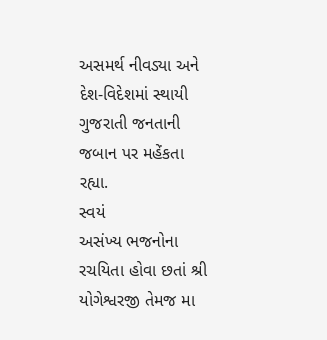અસમર્થ નીવડ્યા અને
દેશ-વિદેશમાં સ્થાયી ગુજરાતી જનતાની જબાન પર મહેંકતા રહ્યા.
સ્વયં
અસંખ્ય ભજનોના રચયિતા હોવા છતાં શ્રી યોગેશ્વરજી તેમજ મા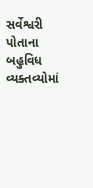સર્વેશ્વરી પોતાના
બહુવિધ વ્યક્તવ્યોમાં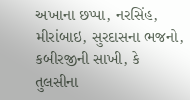અખાના છપ્પા, નરસિંહ, મીરાંબાઇ, સુરદાસના ભજનો,
કબીરજીની સાખી, કે તુલસીના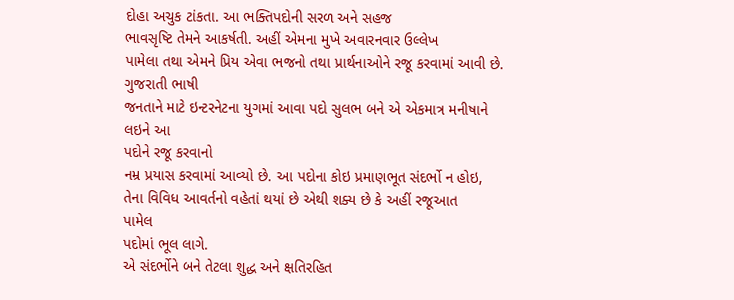દોહા અચુક ટાંકતા. આ ભક્તિપદોની સરળ અને સહજ
ભાવસૃષ્ટિ તેમને આકર્ષતી. અહીં એમના મુખે અવારનવાર ઉલ્લેખ
પામેલા તથા એમને પ્રિય એવા ભજનો તથા પ્રાર્થનાઓને રજૂ કરવામાં આવી છે. ગુજરાતી ભાષી
જનતાને માટે ઇન્ટરનેટના યુગમાં આવા પદો સુલભ બને એ એકમાત્ર મનીષાને લઇને આ
પદોને રજૂ કરવાનો
નમ્ર પ્રયાસ કરવામાં આવ્યો છે. આ પદોના કોઇ પ્રમાણભૂત સંદર્ભો ન હોઇ,
તેના વિવિધ આવર્તનો વહેતાં થયાં છે એથી શક્ય છે કે અહીં રજૂઆત
પામેલ
પદોમાં ભૂલ લાગે.
એ સંદર્ભોને બને તેટલા શુદ્ધ અને ક્ષતિરહિત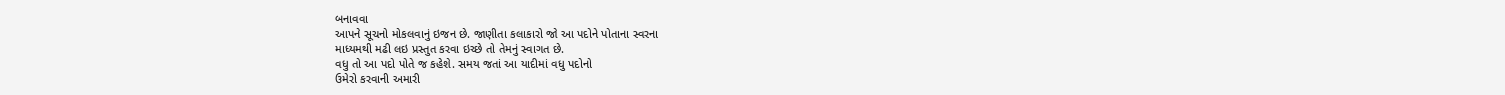બનાવવા
આપને સૂચનો મોકલવાનું ઇજન છે. જાણીતા કલાકારો જો આ પદોને પોતાના સ્વરના
માધ્યમથી મઢી લઇ પ્રસ્તુત કરવા ઇચ્છે તો તેમનું સ્વાગત છે.
વધુ તો આ પદો પોતે જ કહેશે. સમય જતાં આ યાદીમાં વધુ પદોનો
ઉમેરો કરવાની અમારી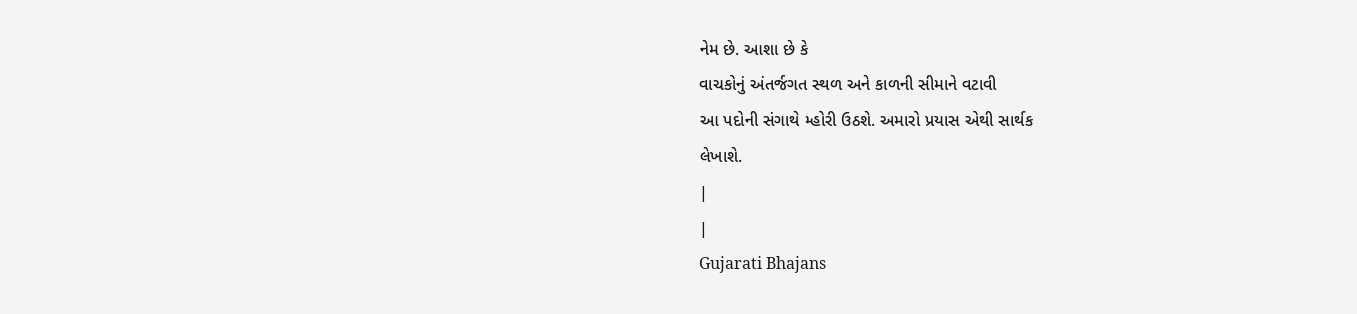નેમ છે. આશા છે કે
વાચકોનું અંતર્જગત સ્થળ અને કાળની સીમાને વટાવી
આ પદોની સંગાથે મ્હોરી ઉઠશે. અમારો પ્રયાસ એથી સાર્થક
લેખાશે.
|
|
Gujarati Bhajans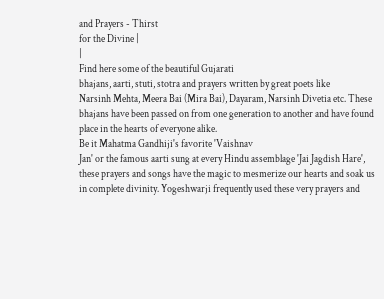and Prayers - Thirst
for the Divine |
|
Find here some of the beautiful Gujarati
bhajans, aarti, stuti, stotra and prayers written by great poets like
Narsinh Mehta, Meera Bai (Mira Bai), Dayaram, Narsinh Divetia etc. These
bhajans have been passed on from one generation to another and have found
place in the hearts of everyone alike.
Be it Mahatma Gandhiji's favorite 'Vaishnav
Jan' or the famous aarti sung at every Hindu assemblage 'Jai Jagdish Hare',
these prayers and songs have the magic to mesmerize our hearts and soak us
in complete divinity. Yogeshwarji frequently used these very prayers and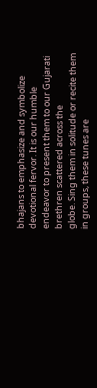bhajans to emphasize and symbolize devotional fervor. It is our humble
endeavor to present them to our Gujarati brethren scattered across the
globe. Sing them in solitude or recite them in groups, these tunes are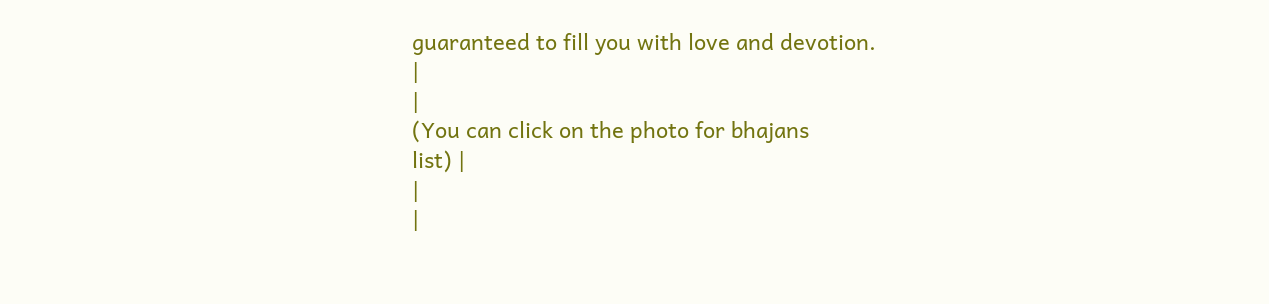guaranteed to fill you with love and devotion.
|
|
(You can click on the photo for bhajans
list) |
|
|